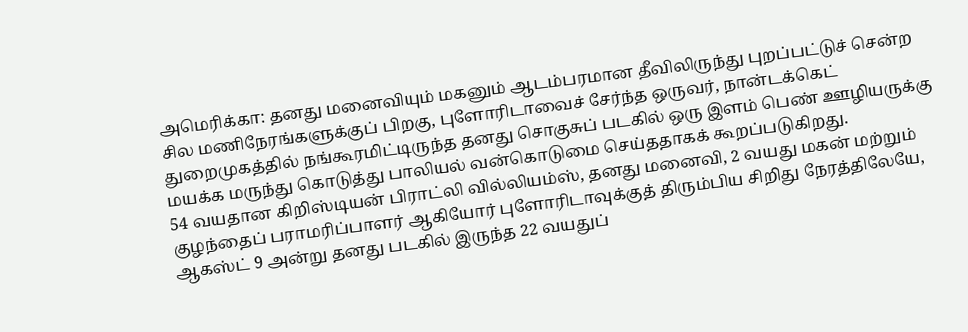அமெரிக்கா: தனது மனைவியும் மகனும் ஆடம்பரமான தீவிலிருந்து புறப்பட்டுச் சென்ற சில மணிநேரங்களுக்குப் பிறகு, புளோரிடாவைச் சேர்ந்த ஒருவர், நான்டக்கெட் துறைமுகத்தில் நங்கூரமிட்டிருந்த தனது சொகுசுப் படகில் ஒரு இளம் பெண் ஊழியருக்கு மயக்க மருந்து கொடுத்து பாலியல் வன்கொடுமை செய்ததாகக் கூறப்படுகிறது.
54 வயதான கிறிஸ்டியன் பிராட்லி வில்லியம்ஸ், தனது மனைவி, 2 வயது மகன் மற்றும் குழந்தைப் பராமரிப்பாளர் ஆகியோர் புளோரிடாவுக்குத் திரும்பிய சிறிது நேரத்திலேயே, ஆகஸ்ட் 9 அன்று தனது படகில் இருந்த 22 வயதுப்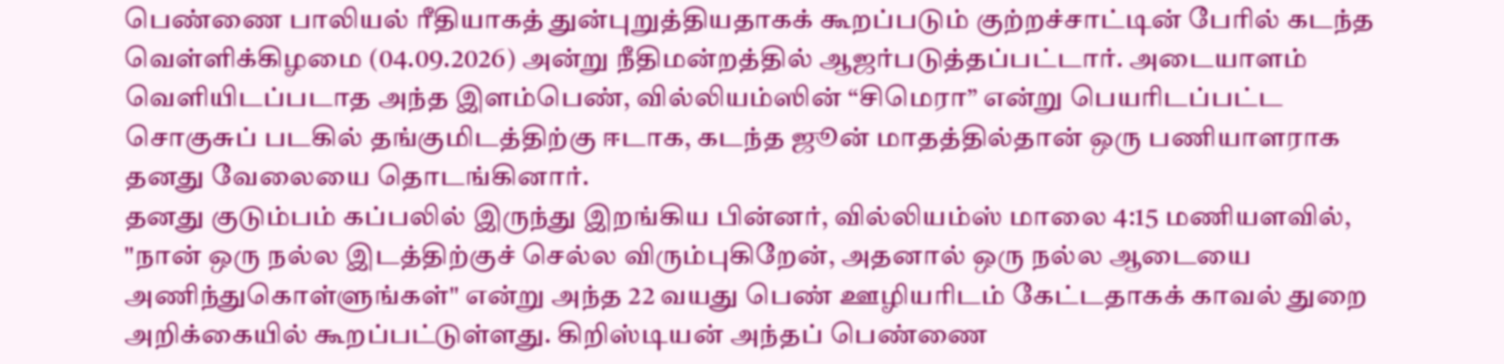பெண்ணை பாலியல் ரீதியாகத் துன்புறுத்தியதாகக் கூறப்படும் குற்றச்சாட்டின் பேரில் கடந்த வெள்ளிக்கிழமை (04.09.2026) அன்று நீதிமன்றத்தில் ஆஜர்படுத்தப்பட்டார். அடையாளம் வெளியிடப்படாத அந்த இளம்பெண், வில்லியம்ஸின் “சிமெரா” என்று பெயரிடப்பட்ட சொகுசுப் படகில் தங்குமிடத்திற்கு ஈடாக, கடந்த ஜூன் மாதத்தில்தான் ஒரு பணியாளராக தனது வேலையை தொடங்கினார்.
தனது குடும்பம் கப்பலில் இருந்து இறங்கிய பின்னர், வில்லியம்ஸ் மாலை 4:15 மணியளவில், "நான் ஒரு நல்ல இடத்திற்குச் செல்ல விரும்புகிறேன், அதனால் ஒரு நல்ல ஆடையை அணிந்துகொள்ளுங்கள்" என்று அந்த 22 வயது பெண் ஊழியரிடம் கேட்டதாகக் காவல் துறை அறிக்கையில் கூறப்பட்டுள்ளது. கிறிஸ்டியன் அந்தப் பெண்ணை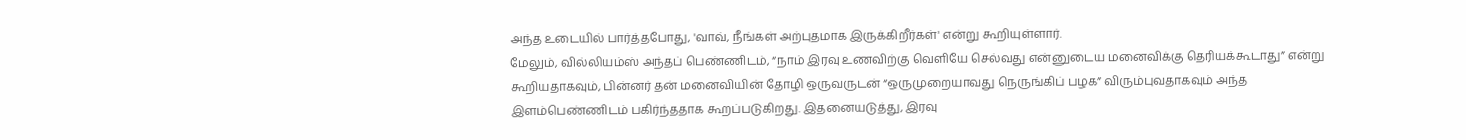அந்த உடையில் பார்த்தபோது, 'வாவ், நீங்கள் அற்புதமாக இருக்கிறீர்கள்' என்று கூறியுள்ளார்.
மேலும், வில்லியம்ஸ் அந்தப் பெண்ணிடம், “நாம் இரவு உணவிற்கு வெளியே செல்வது என்னுடைய மனைவிக்கு தெரியக்கூடாது” என்று கூறியதாகவும், பின்னர் தன் மனைவியின் தோழி ஒருவருடன் “ஒருமுறையாவது நெருங்கிப் பழக” விரும்புவதாகவும் அந்த இளம்பெண்ணிடம் பகிர்ந்ததாக கூறப்படுகிறது. இதனையடுத்து, இரவு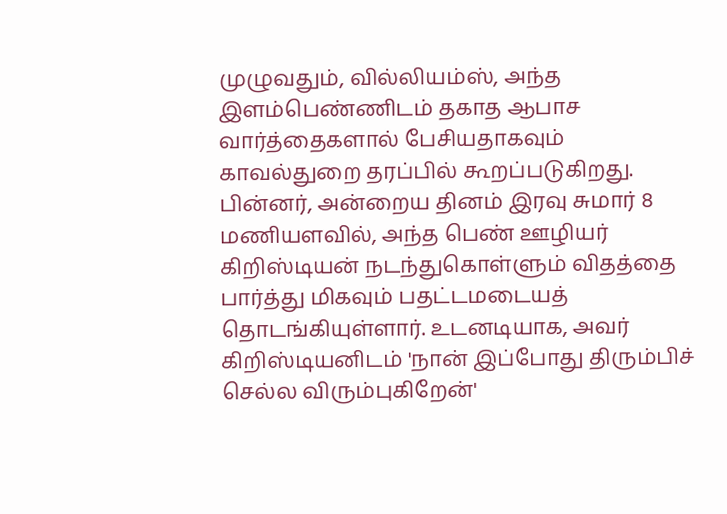முழுவதும், வில்லியம்ஸ், அந்த இளம்பெண்ணிடம் தகாத ஆபாச வார்த்தைகளால் பேசியதாகவும் காவல்துறை தரப்பில் கூறப்படுகிறது.
பின்னர், அன்றைய தினம் இரவு சுமார் 8 மணியளவில், அந்த பெண் ஊழியர் கிறிஸ்டியன் நடந்துகொள்ளும் விதத்தை பார்த்து மிகவும் பதட்டமடையத் தொடங்கியுள்ளார். உடனடியாக, அவர் கிறிஸ்டியனிடம் 'நான் இப்போது திரும்பிச் செல்ல விரும்புகிறேன்'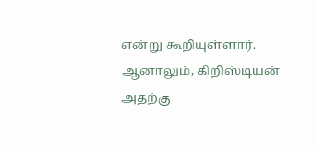என்று கூறியுள்ளார். ஆனாலும், கிறிஸ்டியன் அதற்கு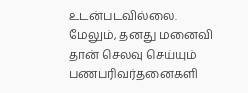உடன்படவில்லை. மேலும், தனது மனைவி தான் செலவு செய்யும் பணபரிவர்தனைகளி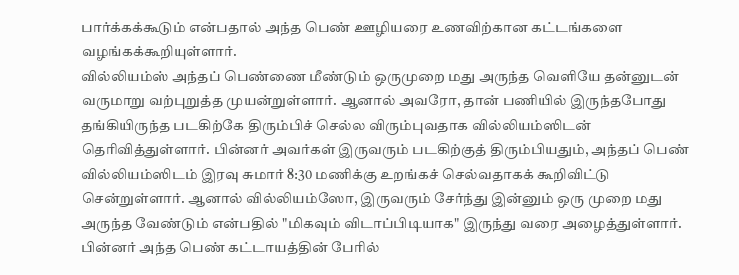பார்க்கக்கூடும் என்பதால் அந்த பெண் ஊழியரை உணவிற்கான கட்டங்களை வழங்கக்கூறியுள்ளார்.
வில்லியம்ஸ் அந்தப் பெண்ணை மீண்டும் ஒருமுறை மது அருந்த வெளியே தன்னுடன் வருமாறு வற்புறுத்த முயன்றுள்ளார். ஆனால் அவரோ, தான் பணியில் இருந்தபோது தங்கியிருந்த படகிற்கே திரும்பிச் செல்ல விரும்புவதாக வில்லியம்ஸிடன் தெரிவித்துள்ளார். பின்னர் அவர்கள் இருவரும் படகிற்குத் திரும்பியதும், அந்தப் பெண் வில்லியம்ஸிடம் இரவு சுமார் 8:30 மணிக்கு உறங்கச் செல்வதாகக் கூறிவிட்டு சென்றுள்ளார். ஆனால் வில்லியம்ஸோ, இருவரும் சேர்ந்து இன்னும் ஒரு முறை மது அருந்த வேண்டும் என்பதில் "மிகவும் விடாப்பிடியாக" இருந்து வரை அழைத்துள்ளார். பின்னர் அந்த பெண் கட்டாயத்தின் பேரில்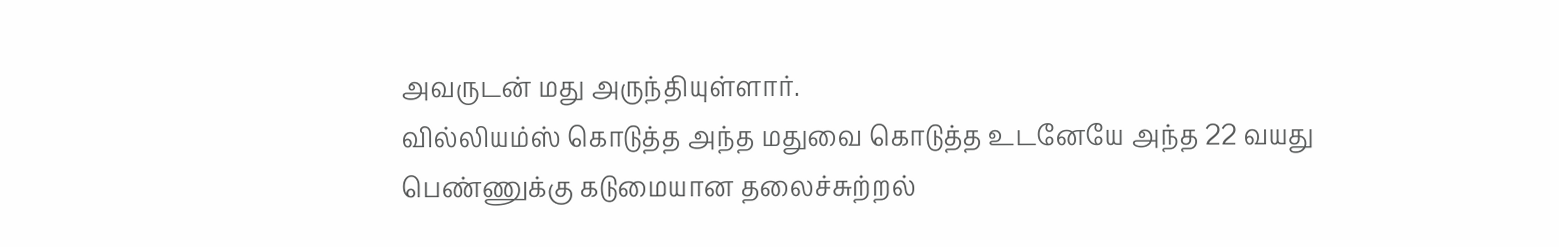அவருடன் மது அருந்தியுள்ளார்.
வில்லியம்ஸ் கொடுத்த அந்த மதுவை கொடுத்த உடனேயே அந்த 22 வயது பெண்ணுக்கு கடுமையான தலைச்சுற்றல்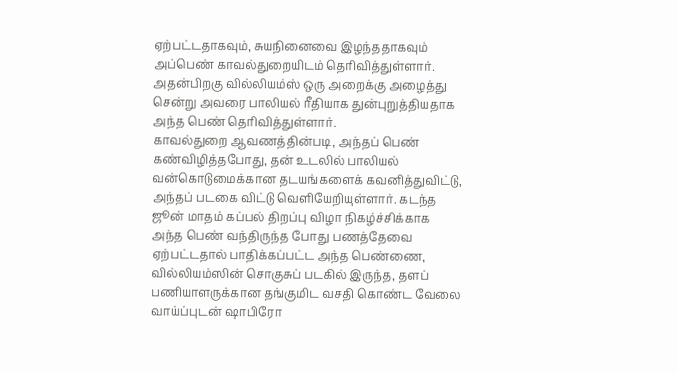ஏற்பட்டதாகவும், சுயநினைவை இழந்ததாகவும் அப்பெண் காவல்துறையிடம் தெரிவித்துள்ளார். அதன்பிறகு வில்லியம்ஸ் ஒரு அறைக்கு அழைத்து சென்று அவரை பாலியல் ரீதியாக துன்புறுத்தியதாக அந்த பெண் தெரிவித்துள்ளார்.
காவல்துறை ஆவணத்தின்படி, அந்தப் பெண் கண்விழித்தபோது, தன் உடலில் பாலியல் வன்கொடுமைக்கான தடயங்களைக் கவனித்துவிட்டு, அந்தப் படகை விட்டு வெளியேறியுள்ளார். கடந்த ஜூன் மாதம் கப்பல் திறப்பு விழா நிகழ்ச்சிக்காக அந்த பெண் வந்திருந்த போது பணத்தேவை ஏற்பட்டதால் பாதிக்கப்பட்ட அந்த பெண்ணை, வில்லியம்ஸின் சொகுசுப் படகில் இருந்த, தளப் பணியாளருக்கான தங்குமிட வசதி கொண்ட வேலை வாய்ப்புடன் ஷாபிரோ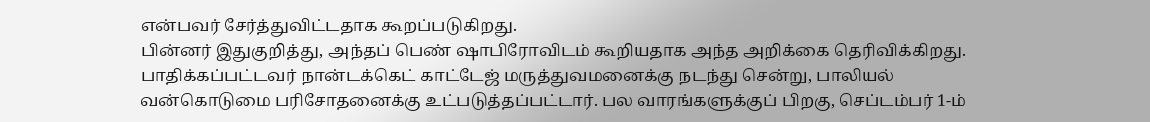என்பவர் சேர்த்துவிட்டதாக கூறப்படுகிறது.
பின்னர் இதுகுறித்து, அந்தப் பெண் ஷாபிரோவிடம் கூறியதாக அந்த அறிக்கை தெரிவிக்கிறது. பாதிக்கப்பட்டவர் நான்டக்கெட் காட்டேஜ் மருத்துவமனைக்கு நடந்து சென்று, பாலியல் வன்கொடுமை பரிசோதனைக்கு உட்படுத்தப்பட்டார். பல வாரங்களுக்குப் பிறகு, செப்டம்பர் 1-ம்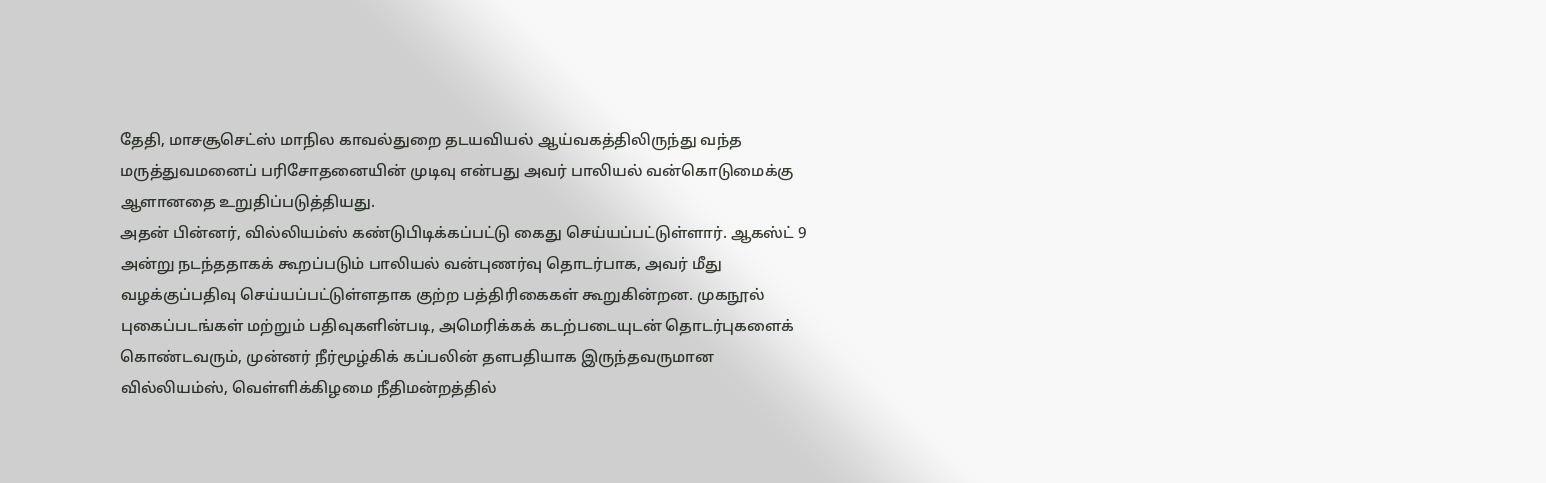தேதி, மாசசூசெட்ஸ் மாநில காவல்துறை தடயவியல் ஆய்வகத்திலிருந்து வந்த மருத்துவமனைப் பரிசோதனையின் முடிவு என்பது அவர் பாலியல் வன்கொடுமைக்கு ஆளானதை உறுதிப்படுத்தியது.
அதன் பின்னர், வில்லியம்ஸ் கண்டுபிடிக்கப்பட்டு கைது செய்யப்பட்டுள்ளார். ஆகஸ்ட் 9 அன்று நடந்ததாகக் கூறப்படும் பாலியல் வன்புணர்வு தொடர்பாக, அவர் மீது வழக்குப்பதிவு செய்யப்பட்டுள்ளதாக குற்ற பத்திரிகைகள் கூறுகின்றன. முகநூல் புகைப்படங்கள் மற்றும் பதிவுகளின்படி, அமெரிக்கக் கடற்படையுடன் தொடர்புகளைக் கொண்டவரும், முன்னர் நீர்மூழ்கிக் கப்பலின் தளபதியாக இருந்தவருமான வில்லியம்ஸ், வெள்ளிக்கிழமை நீதிமன்றத்தில்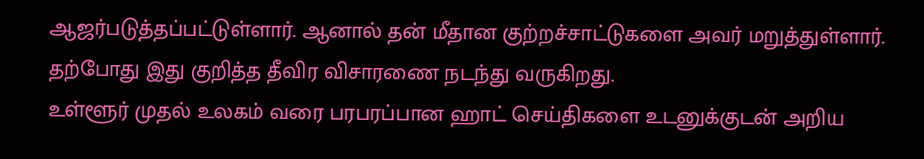ஆஜர்படுத்தப்பட்டுள்ளார். ஆனால் தன் மீதான குற்றச்சாட்டுகளை அவர் மறுத்துள்ளார். தற்போது இது குறித்த தீவிர விசாரணை நடந்து வருகிறது.
உள்ளூர் முதல் உலகம் வரை பரபரப்பான ஹாட் செய்திகளை உடனுக்குடன் அறிய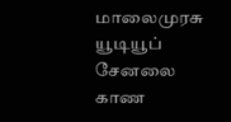மாலைமுரசு யூடியூப் சேனலை காண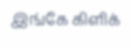இங்கே கிளிக்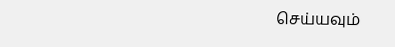செய்யவும்